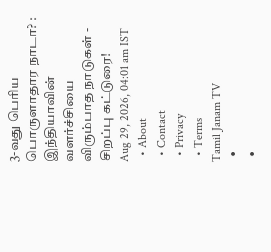3-வது பெரிய பொருளாதார நாடா? : இந்தியாவின் வளர்ச்சியை விரும்பாத நாடுகள் - சிறப்பு கட்டுரை!
Aug 29, 2026, 04:01 am IST
  • About
  • Contact
  • Privacy
  • Terms
Tamil Janam TV
  •
  •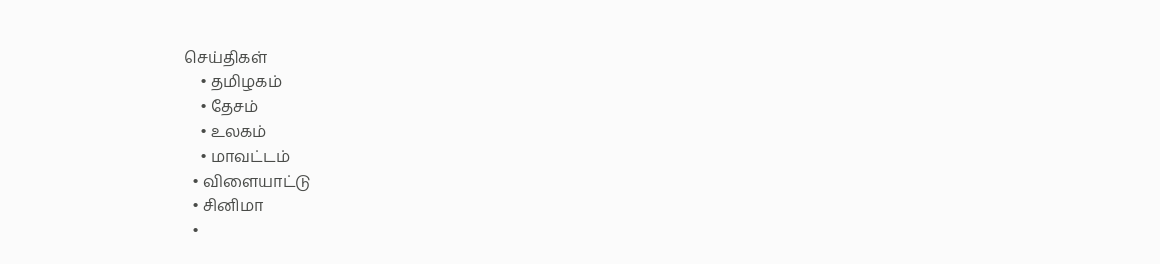செய்திகள்
    • தமிழகம்
    • தேசம்
    • உலகம்
    • மாவட்டம்
  • விளையாட்டு
  • சினிமா
  •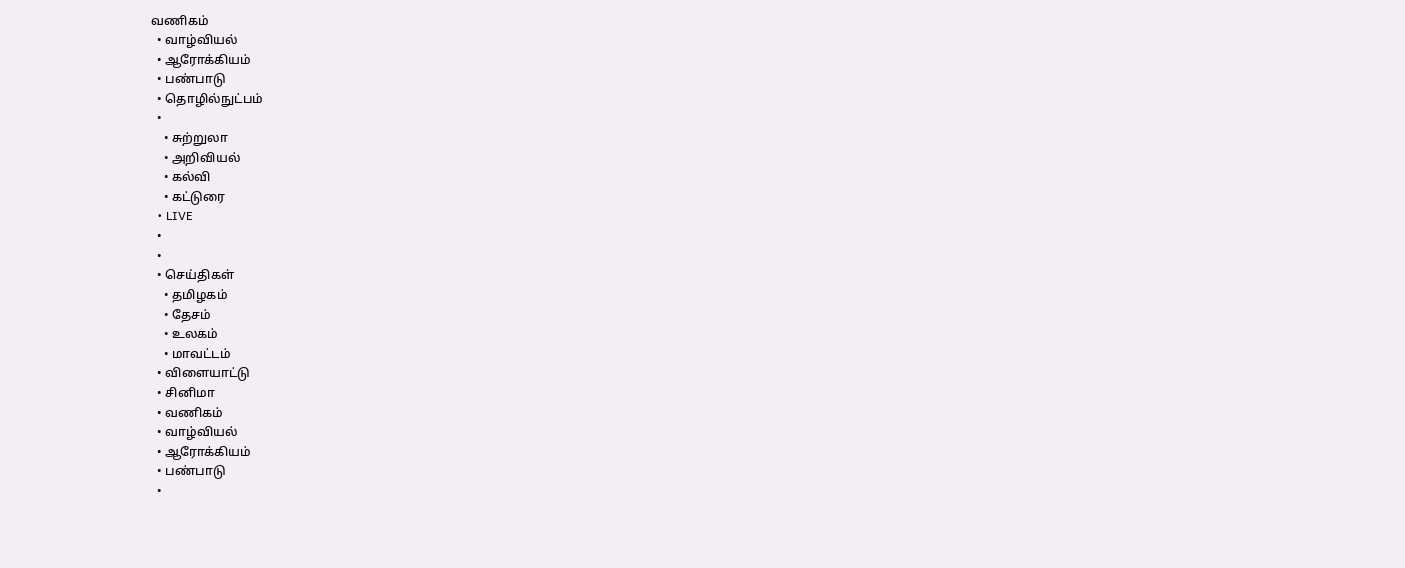வணிகம்
  • வாழ்வியல்
  • ஆரோக்கியம்
  • பண்பாடு
  • தொழில்நுட்பம்
  •
    • சுற்றுலா
    • அறிவியல்
    • கல்வி
    • கட்டுரை
  • LIVE
  •
  •
  • செய்திகள்
    • தமிழகம்
    • தேசம்
    • உலகம்
    • மாவட்டம்
  • விளையாட்டு
  • சினிமா
  • வணிகம்
  • வாழ்வியல்
  • ஆரோக்கியம்
  • பண்பாடு
  •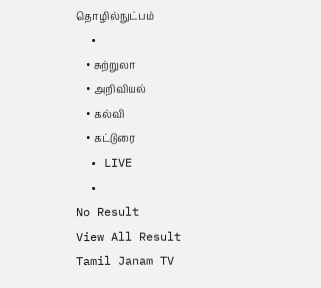தொழில்நுட்பம்
  •
    • சுற்றுலா
    • அறிவியல்
    • கல்வி
    • கட்டுரை
  • LIVE
  •
No Result
View All Result
Tamil Janam TV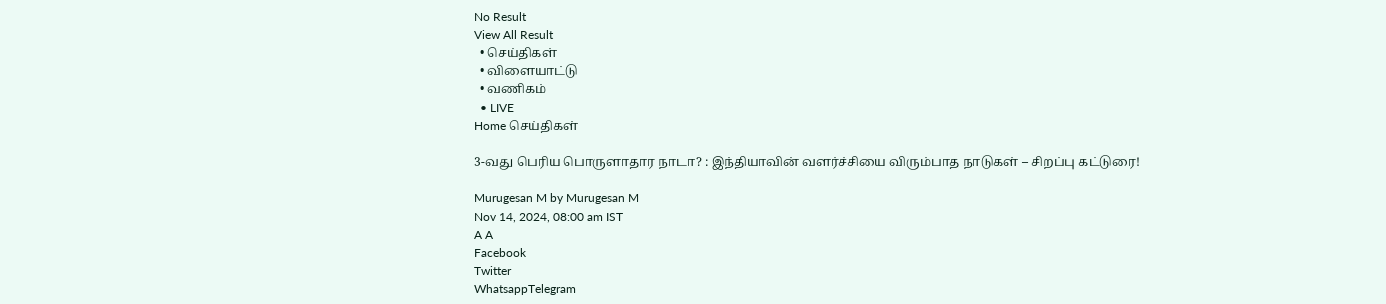No Result
View All Result
  • செய்திகள்
  • விளையாட்டு
  • வணிகம்
  • LIVE
Home செய்திகள்

3-வது பெரிய பொருளாதார நாடா? : இந்தியாவின் வளர்ச்சியை விரும்பாத நாடுகள் – சிறப்பு கட்டுரை!

Murugesan M by Murugesan M
Nov 14, 2024, 08:00 am IST
A A
Facebook
Twitter
WhatsappTelegram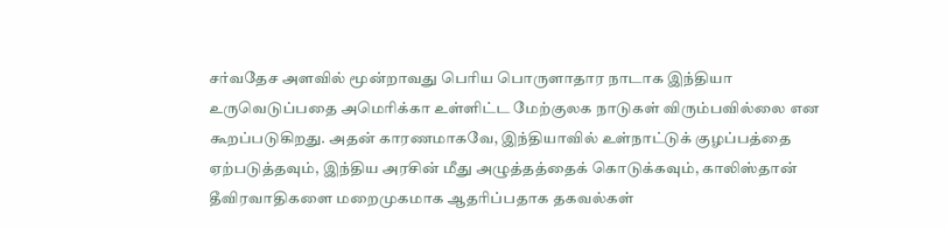சர்வதேச அளவில் மூன்றாவது பெரிய பொருளாதார நாடாக இந்தியா உருவெடுப்பதை அமெரிக்கா உள்ளிட்ட மேற்குலக நாடுகள் விரும்பவில்லை என கூறப்படுகிறது. அதன் காரணமாகவே, இந்தியாவில் உள்நாட்டுக் குழப்பத்தை ஏற்படுத்தவும், இந்திய அரசின் மீது அழுத்தத்தைக் கொடுக்கவும், காலிஸ்தான் தீவிரவாதிகளை மறைமுகமாக ஆதரிப்பதாக தகவல்கள்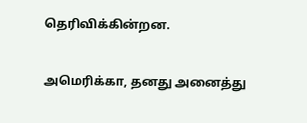தெரிவிக்கின்றன.

அமெரிக்கா, தனது அனைத்து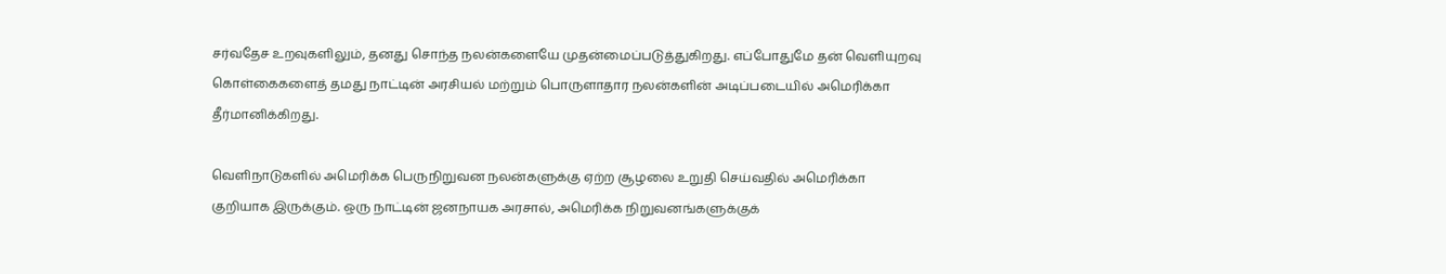சர்வதேச உறவுகளிலும், தனது சொந்த நலன்களையே முதன்மைப்படுத்துகிறது. எப்போதுமே தன் வெளியுறவு கொள்கைகளைத் தமது நாட்டின் அரசியல் மற்றும் பொருளாதார நலன்களின் அடிப்படையில் அமெரிக்கா தீர்மானிக்கிறது.

வெளிநாடுகளில் அமெரிக்க பெருநிறுவன நலன்களுக்கு ஏற்ற சூழலை உறுதி செய்வதில் அமெரிக்கா குறியாக இருக்கும். ஒரு நாட்டின் ஜனநாயக அரசால், அமெரிக்க நிறுவனங்களுக்குக்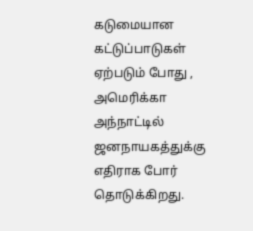கடுமையான கட்டுப்பாடுகள் ஏற்படும் போது , அமெரிக்கா அந்நாட்டில் ஜனநாயகத்துக்கு எதிராக போர் தொடுக்கிறது.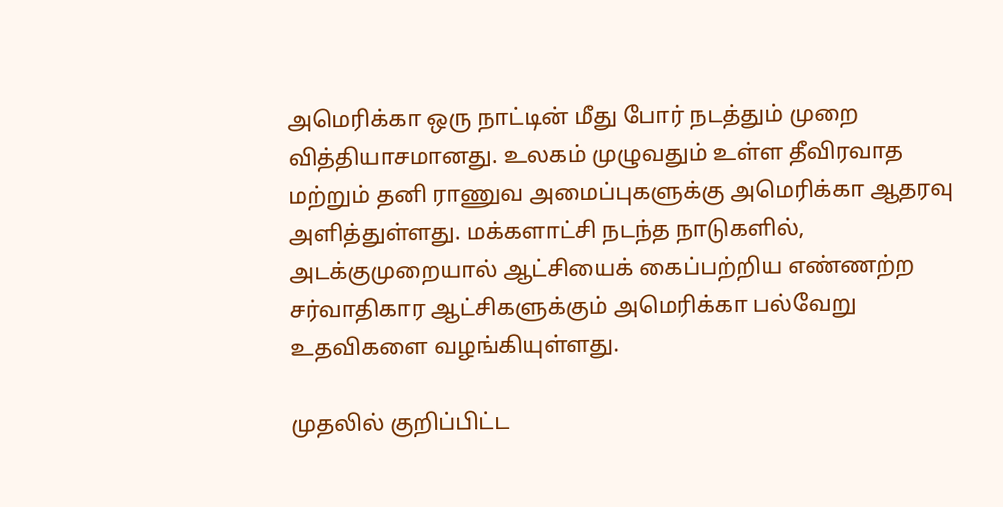அமெரிக்கா ஒரு நாட்டின் மீது போர் நடத்தும் முறை வித்தியாசமானது. உலகம் முழுவதும் உள்ள தீவிரவாத மற்றும் தனி ராணுவ அமைப்புகளுக்கு அமெரிக்கா ஆதரவு அளித்துள்ளது. மக்களாட்சி நடந்த நாடுகளில், அடக்குமுறையால் ஆட்சியைக் கைப்பற்றிய எண்ணற்ற சர்வாதிகார ஆட்சிகளுக்கும் அமெரிக்கா பல்வேறு உதவிகளை வழங்கியுள்ளது.

முதலில் குறிப்பிட்ட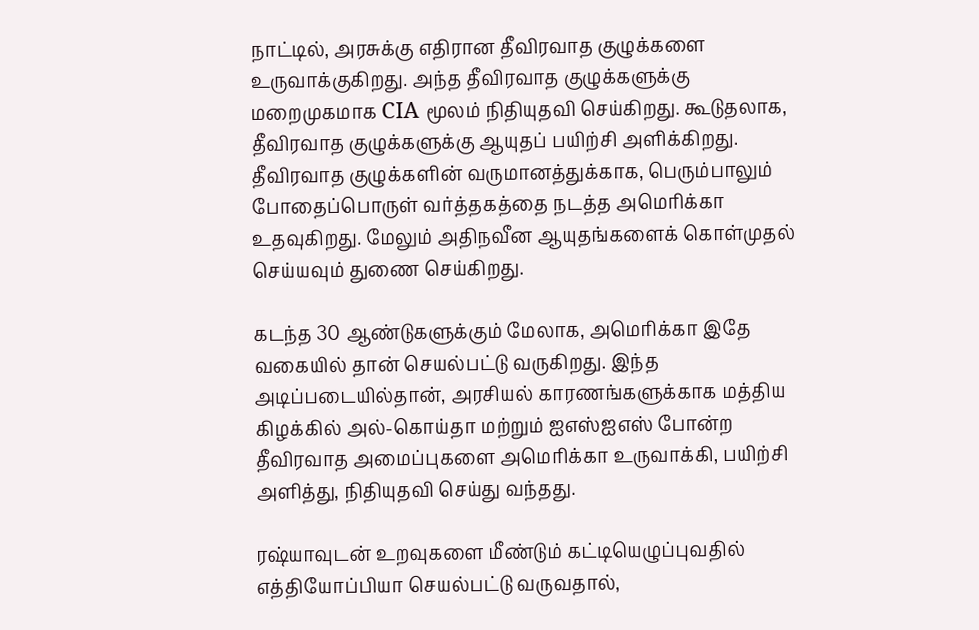நாட்டில், அரசுக்கு எதிரான தீவிரவாத குழுக்களை உருவாக்குகிறது. அந்த தீவிரவாத குழுக்களுக்கு மறைமுகமாக CIA மூலம் நிதியுதவி செய்கிறது. கூடுதலாக, தீவிரவாத குழுக்களுக்கு ஆயுதப் பயிற்சி அளிக்கிறது. தீவிரவாத குழுக்களின் வருமானத்துக்காக, பெரும்பாலும் போதைப்பொருள் வர்த்தகத்தை நடத்த அமெரிக்கா உதவுகிறது. மேலும் அதிநவீன ஆயுதங்களைக் கொள்முதல் செய்யவும் துணை செய்கிறது.

கடந்த 30 ஆண்டுகளுக்கும் மேலாக, அமெரிக்கா இதே வகையில் தான் செயல்பட்டு வருகிறது. இந்த அடிப்படையில்தான், அரசியல் காரணங்களுக்காக மத்திய கிழக்கில் அல்-கொய்தா மற்றும் ஐஎஸ்ஐஎஸ் போன்ற தீவிரவாத அமைப்புகளை அமெரிக்கா உருவாக்கி, பயிற்சி அளித்து, நிதியுதவி செய்து வந்தது.

ரஷ்யாவுடன் உறவுகளை மீண்டும் கட்டியெழுப்புவதில் எத்தியோப்பியா செயல்பட்டு வருவதால்,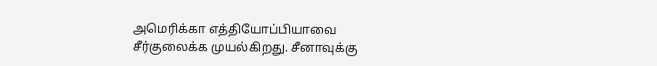அமெரிக்கா எத்தியோப்பியாவை சீர்குலைக்க முயல்கிறது. சீனாவுக்கு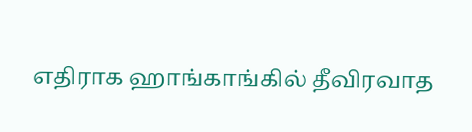எதிராக ஹாங்காங்கில் தீவிரவாத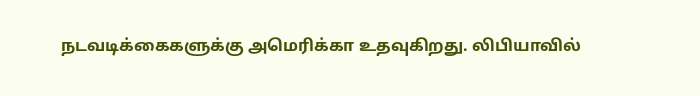நடவடிக்கைகளுக்கு அமெரிக்கா உதவுகிறது. லிபியாவில்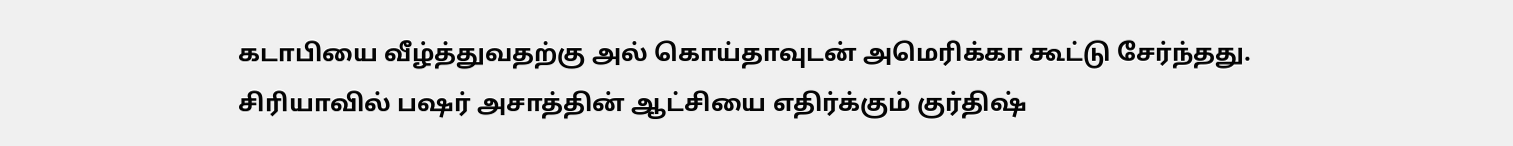கடாபியை வீழ்த்துவதற்கு அல் கொய்தாவுடன் அமெரிக்கா கூட்டு சேர்ந்தது. சிரியாவில் பஷர் அசாத்தின் ஆட்சியை எதிர்க்கும் குர்திஷ்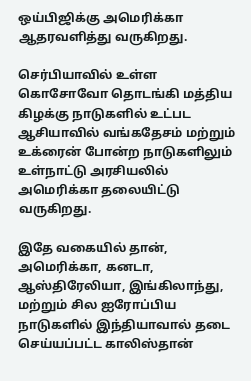ஒய்பிஜிக்கு அமெரிக்கா ஆதரவளித்து வருகிறது.

செர்பியாவில் உள்ள கொசோவோ தொடங்கி மத்திய கிழக்கு நாடுகளில் உட்பட ஆசியாவில் வங்கதேசம் மற்றும் உக்ரைன் போன்ற நாடுகளிலும் உள்நாட்டு அரசியலில் அமெரிக்கா தலையிட்டு வருகிறது.

இதே வகையில் தான், அமெரிக்கா, கனடா, ஆஸ்திரேலியா, இங்கிலாந்து, மற்றும் சில ஐரோப்பிய நாடுகளில் இந்தியாவால் தடை செய்யப்பட்ட காலிஸ்தான்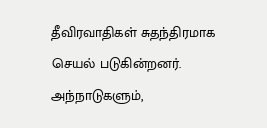தீவிரவாதிகள் சுதந்திரமாக செயல் படுகின்றனர். அந்நாடுகளும்,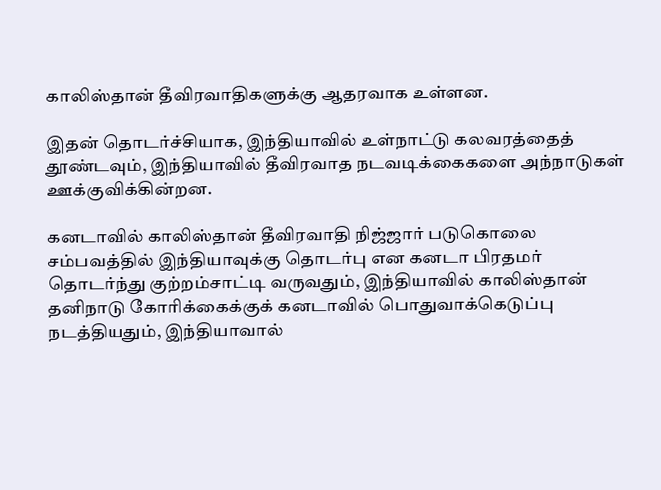காலிஸ்தான் தீவிரவாதிகளுக்கு ஆதரவாக உள்ளன.

இதன் தொடர்ச்சியாக, இந்தியாவில் உள்நாட்டு கலவரத்தைத் தூண்டவும், இந்தியாவில் தீவிரவாத நடவடிக்கைகளை அந்நாடுகள் ஊக்குவிக்கின்றன.

கனடாவில் காலிஸ்தான் தீவிரவாதி நிஜ்ஜார் படுகொலை சம்பவத்தில் இந்தியாவுக்கு தொடர்பு என கனடா பிரதமர் தொடர்ந்து குற்றம்சாட்டி வருவதும், இந்தியாவில் காலிஸ்தான் தனிநாடு கோரிக்கைக்குக் கனடாவில் பொதுவாக்கெடுப்பு நடத்தியதும், இந்தியாவால்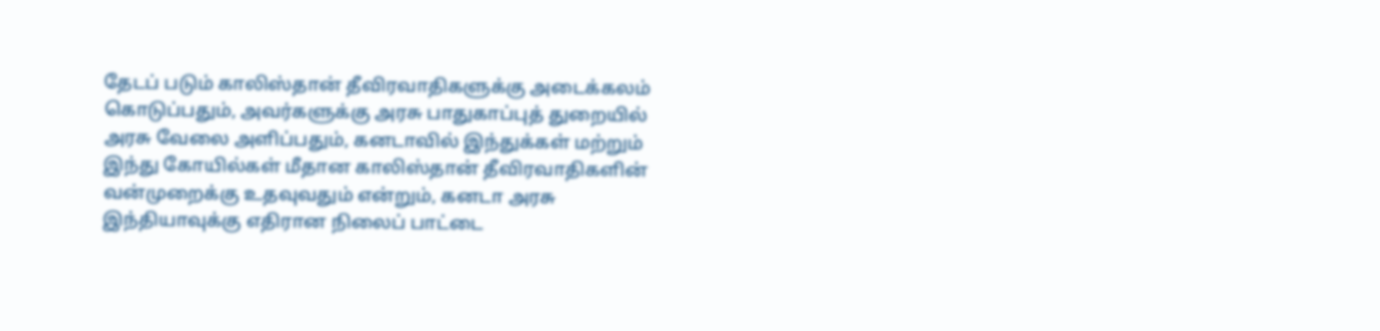தேடப் படும் காலிஸ்தான் தீவிரவாதிகளுக்கு அடைக்கலம் கொடுப்பதும், அவர்களுக்கு அரசு பாதுகாப்புத் துறையில் அரசு வேலை அளிப்பதும், கனடாவில் இந்துக்கள் மற்றும் இந்து கோயில்கள் மீதான காலிஸ்தான் தீவிரவாதிகளின் வன்முறைக்கு உதவுவதும் என்றும், கனடா அரசு இந்தியாவுக்கு எதிரான நிலைப் பாட்டை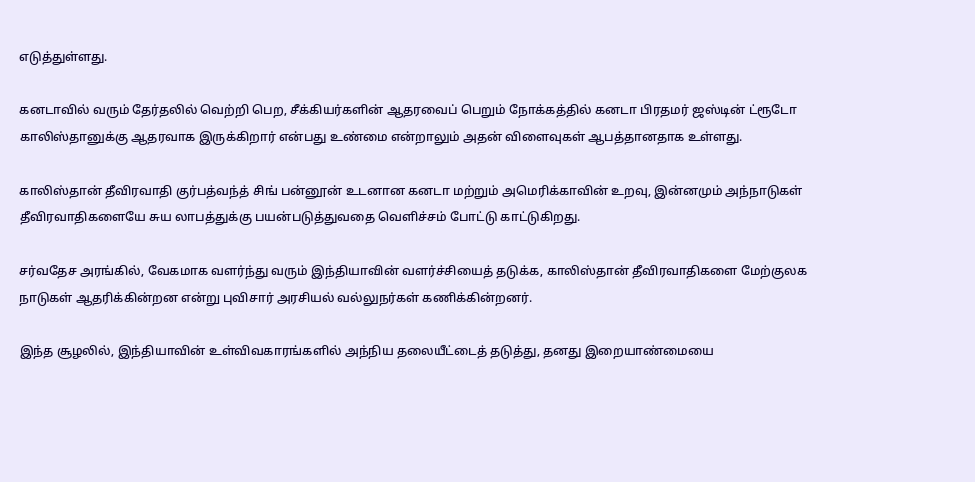எடுத்துள்ளது.

கனடாவில் வரும் தேர்தலில் வெற்றி பெற, சீக்கியர்களின் ஆதரவைப் பெறும் நோக்கத்தில் கனடா பிரதமர் ஜஸ்டின் ட்ரூடோ காலிஸ்தானுக்கு ஆதரவாக இருக்கிறார் என்பது உண்மை என்றாலும் அதன் விளைவுகள் ஆபத்தானதாக உள்ளது.

காலிஸ்தான் தீவிரவாதி குர்பத்வந்த் சிங் பன்னூன் உடனான கனடா மற்றும் அமெரிக்காவின் உறவு, இன்னமும் அந்நாடுகள் தீவிரவாதிகளையே சுய லாபத்துக்கு பயன்படுத்துவதை வெளிச்சம் போட்டு காட்டுகிறது.

சர்வதேச அரங்கில், வேகமாக வளர்ந்து வரும் இந்தியாவின் வளர்ச்சியைத் தடுக்க, காலிஸ்தான் தீவிரவாதிகளை மேற்குலக நாடுகள் ஆதரிக்கின்றன என்று புவிசார் அரசியல் வல்லுநர்கள் கணிக்கின்றனர்.

இந்த சூழலில், இந்தியாவின் உள்விவகாரங்களில் அந்நிய தலையீட்டைத் தடுத்து, தனது இறையாண்மையை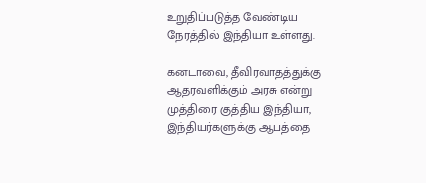உறுதிப்படுத்த வேண்டிய நேரத்தில் இந்தியா உள்ளது.

கனடாவை, தீவிரவாதத்துக்கு ஆதரவளிக்கும் அரசு என்று முத்திரை குத்திய இந்தியா, இந்தியர்களுக்கு ஆபத்தை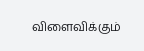விளைவிக்கும்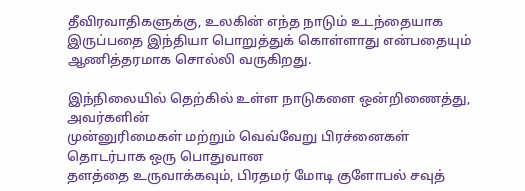தீவிரவாதிகளுக்கு, உலகின் எந்த நாடும் உடந்தையாக இருப்பதை இந்தியா பொறுத்துக் கொள்ளாது என்பதையும் ஆணித்தரமாக சொல்லி வருகிறது.

இந்நிலையில் தெற்கில் உள்ள நாடுகளை ஒன்றிணைத்து, அவர்களின்
முன்னுரிமைகள் மற்றும் வெவ்வேறு பிரச்னைகள் தொடர்பாக ஒரு பொதுவான
தளத்தை உருவாக்கவும், பிரதமர் மோடி குளோபல் சவுத்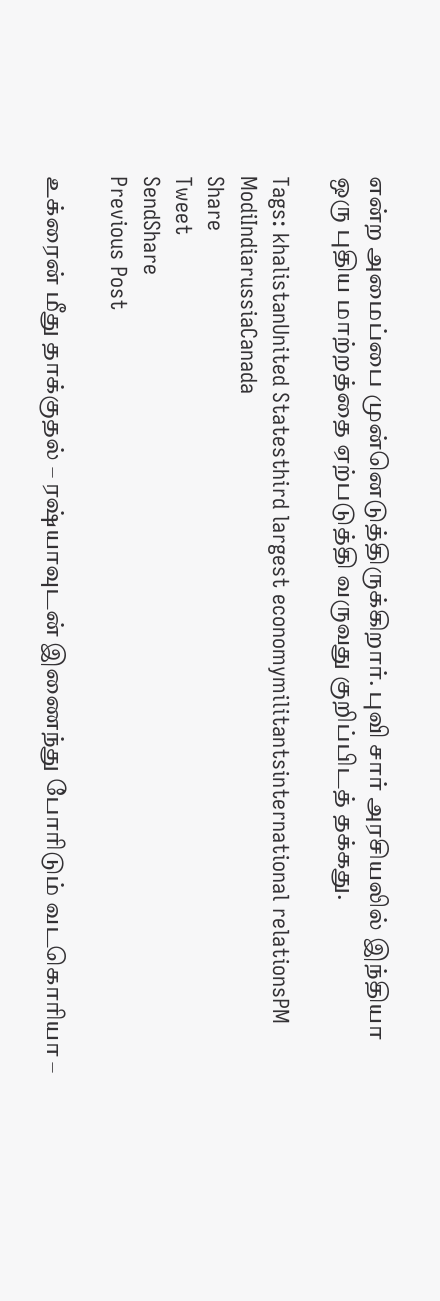என்ற அமைப்பை முன்னெடுத்திருக்கிறார். புவி சார் அரசியலில் இந்தியா ஒரு புதிய மாற்றத்தை ஏற்படுத்தி வருவது குறிப்பிடத் தக்கது.

Tags: khalistanUnited Statesthird largest economymilitantsinternational relationsPM ModiIndiarussiaCanada
Share
Tweet
SendShare
Previous Post

உக்ரைன் மீது தாக்குதல் – ரஷ்யாவுடன் இணைந்து போரிடும் வடகொரியா –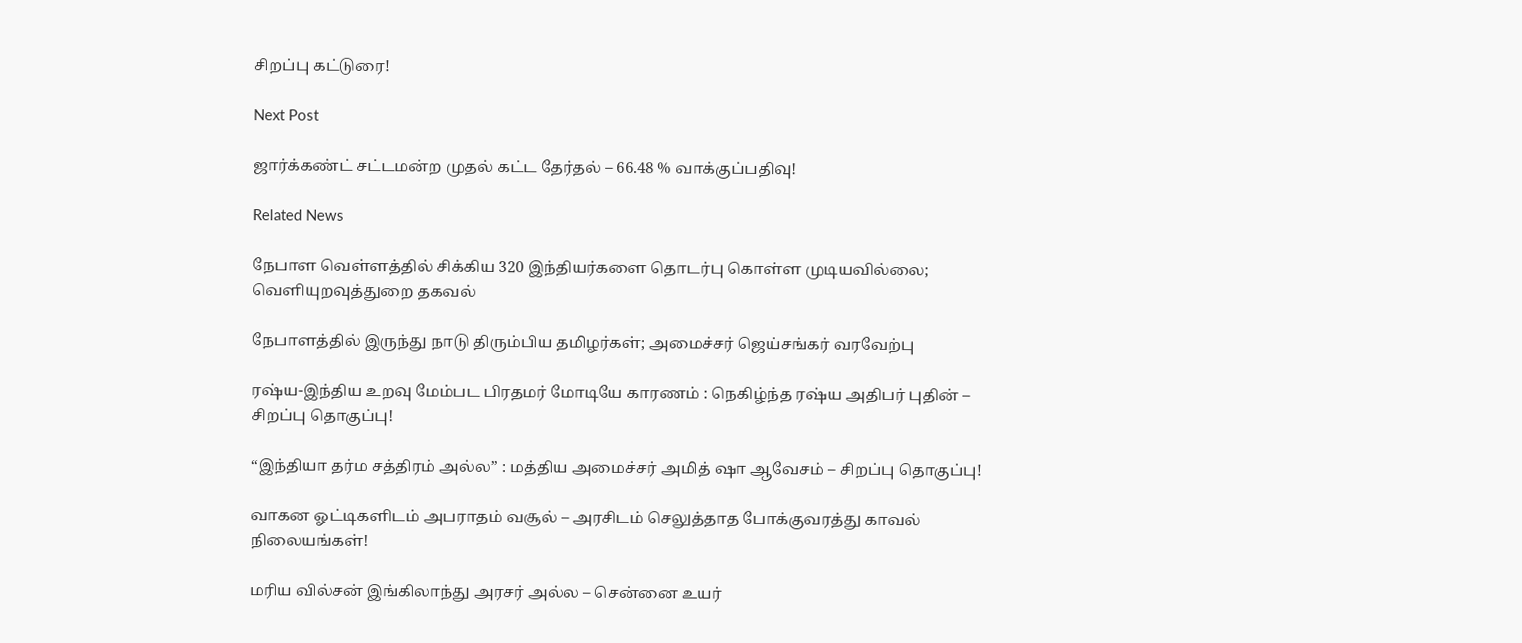சிறப்பு கட்டுரை!

Next Post

ஜார்க்கண்ட் சட்டமன்ற முதல் கட்ட தேர்தல் – 66.48 % வாக்குப்பதிவு!

Related News

நேபாள வெள்ளத்தில் சிக்கிய 320 இந்தியர்களை தொடர்பு கொள்ள முடியவில்லை; வெளியுறவுத்துறை தகவல்

நேபாளத்தில் இருந்து நாடு திரும்பிய தமிழர்கள்; அமைச்சர் ஜெய்சங்கர் வரவேற்பு

ரஷ்ய-இந்திய உறவு மேம்பட பிரதமர் மோடியே காரணம் : நெகிழ்ந்த ரஷ்ய அதிபர் புதின் – சிறப்பு தொகுப்பு!

“இந்தியா தர்ம சத்திரம் அல்ல” : மத்திய அமைச்சர் அமித் ஷா ஆவேசம் – சிறப்பு தொகுப்பு!

வாகன ஓட்டிகளிடம் அபராதம் வசூல் – அரசிடம் செலுத்தாத போக்குவரத்து காவல் நிலையங்கள்!

மரிய வில்சன் இங்கிலாந்து அரசர் அல்ல – சென்னை உயர்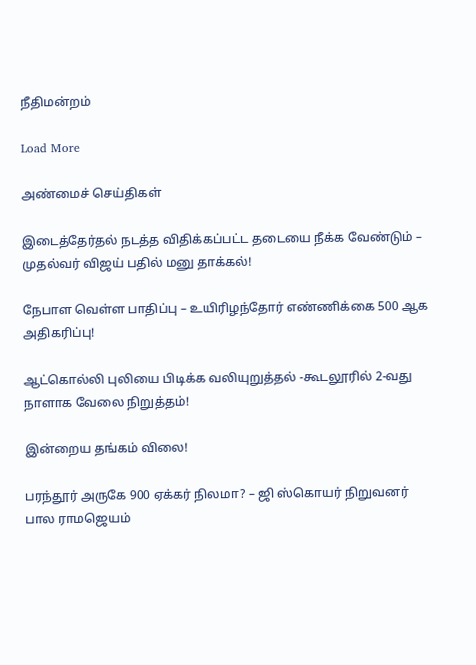நீதிமன்றம்

Load More

அண்மைச் செய்திகள்

இடைத்தேர்தல் நடத்த விதிக்கப்பட்ட தடையை நீக்க வேண்டும் – முதல்வர் விஜய் பதில் மனு தாக்கல்!

நேபாள வெள்ள பாதிப்பு – உயிரிழந்தோர் எண்ணிக்கை 500 ஆக அதிகரிப்பு!

ஆட்கொல்லி புலியை பிடிக்க வலியுறுத்தல் -கூடலூரில் 2-வது நாளாக வேலை நிறுத்தம்!

இன்றைய தங்கம் விலை!

பரந்தூர் அருகே 900 ஏக்கர் நிலமா? – ஜி ஸ்கொயர் நிறுவனர் பால ராமஜெயம்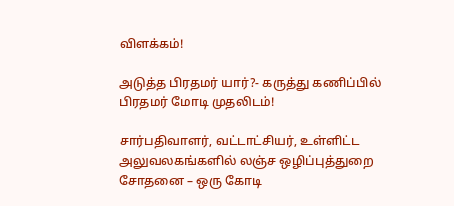விளக்கம்!

அடுத்த பிரதமர் யார்?- கருத்து கணிப்பில் பிரதமர் மோடி முதலிடம்!

சார்பதிவாளர், வட்டாட்சியர், உள்ளிட்ட அலுவலகங்களில் லஞ்ச ஒழிப்புத்துறை சோதனை – ஒரு கோடி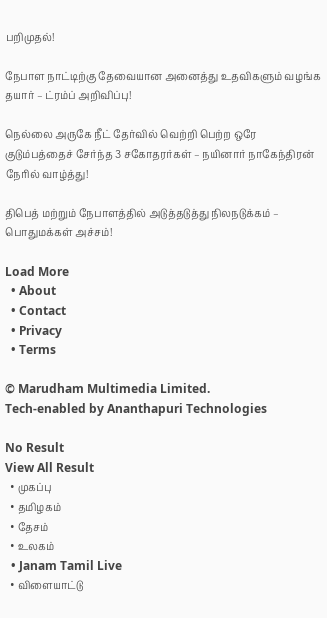பறிமுதல்!

நேபாள நாட்டிற்கு தேவையான அனைத்து உதவிகளும் வழங்க தயார் – ட்ரம்ப் அறிவிப்பு!

நெல்லை அருகே நீட் தேர்வில் வெற்றி பெற்ற ஒரே குடும்பத்தைச் சேர்ந்த 3 சகோதரர்கள் – நயினார் நாகேந்திரன் நேரில் வாழ்த்து!

திபெத் மற்றும் நேபாளத்தில் அடுத்தடுத்து நிலநடுக்கம் – பொதுமக்கள் அச்சம்!

Load More
  • About
  • Contact
  • Privacy
  • Terms

© Marudham Multimedia Limited.
Tech-enabled by Ananthapuri Technologies

No Result
View All Result
  • முகப்பு
  • தமிழகம்
  • தேசம்
  • உலகம்
  • Janam Tamil Live
  • விளையாட்டு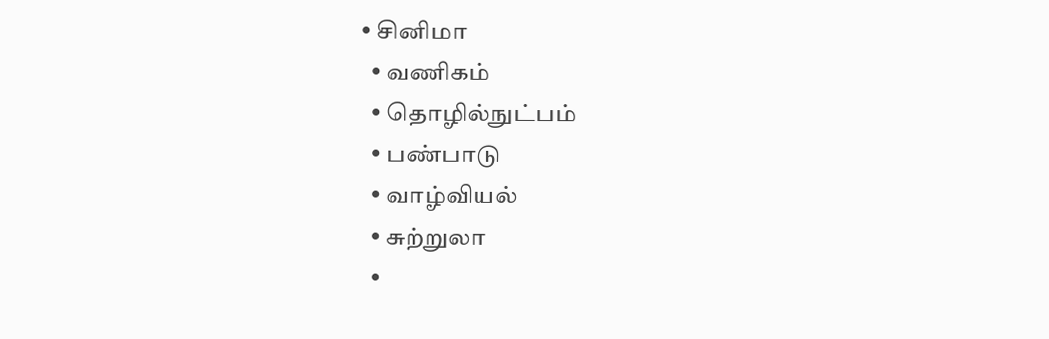• சினிமா
  • வணிகம்
  • தொழில்நுட்பம்
  • பண்பாடு
  • வாழ்வியல்
  • சுற்றுலா
  •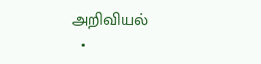அறிவியல்
  •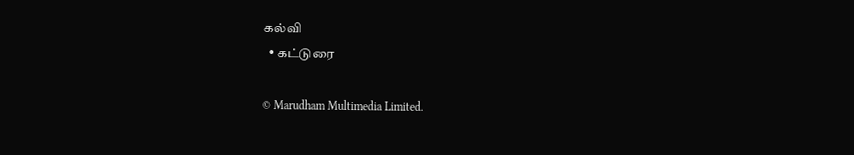கல்வி
  • கட்டுரை

© Marudham Multimedia Limited.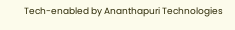Tech-enabled by Ananthapuri Technologies